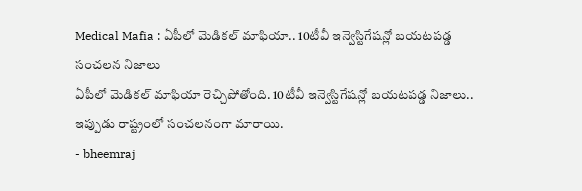Medical Mafia : ఏపీలో మెడికల్ మాఫియా.. 10టీవీ ఇన్వెస్టిగేషన్లో బయటపడ్డ సంచలన నిజాలు
ఏపీలో మెడికల్ మాఫియా రెచ్చిపోతోంది. 10టీవీ ఇన్వెస్టిగేషన్లో బయటపడ్డ నిజాలు.. ఇప్పుడు రాష్ట్రంలో సంచలనంగా మారాయి.
- bheemraj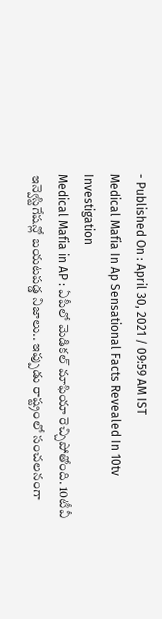- Published On : April 30, 2021 / 09:59 AM IST
Medical Mafia In Ap Sensational Facts Revealed In 10tv Investigation
Medical Mafia in AP : ఏపీలో మెడికల్ మాఫియా రెచ్చిపోతోంది. 10టీవీ ఇన్వెస్టిగేషన్లో బయటపడ్డ నిజాలు.. ఇప్పుడు రాష్ట్రంలో సంచలనంగా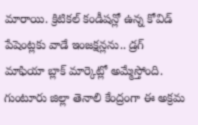మారాయి. క్రిటికల్ కండీషన్లో ఉన్న కోవిడ్ పేషెంట్లకు వాడే ఇంజక్షన్లను.. డ్రగ్ మాఫియా బ్లాక్ మార్కెట్లో అమ్మేస్తోంది. గుంటూరు జిల్లా తెనాలి కేంద్రంగా ఈ అక్రమ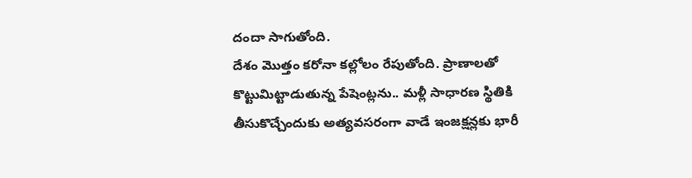దందా సాగుతోంది.
దేశం మొత్తం కరోనా కల్లోలం రేపుతోంది. ప్రాణాలతో కొట్టుమిట్టాడుతున్న పేషెంట్లను.. మళ్లీ సాధారణ స్థితికి తీసుకొచ్చేందుకు అత్యవసరంగా వాడే ఇంజక్షన్లకు భారీ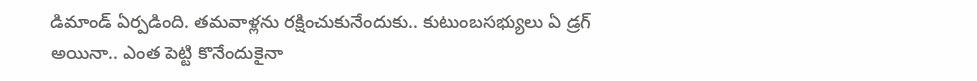డిమాండ్ ఏర్పడింది. తమవాళ్లను రక్షించుకునేందుకు.. కుటుంబసభ్యులు ఏ డ్రగ్ అయినా.. ఎంత పెట్టి కొనేందుకైనా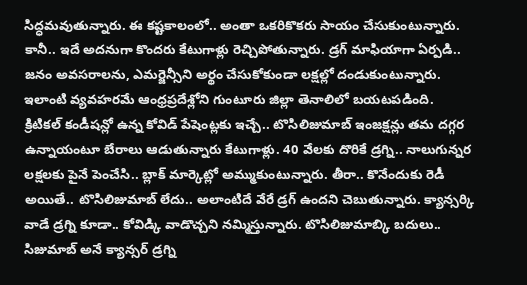సిద్ధమవుతున్నారు. ఈ కష్టకాలంలో.. అంతా ఒకరికొకరు సాయం చేసుకుంటున్నారు. కానీ.. ఇదే అదనుగా కొందరు కేటుగాళ్లు రెచ్చిపోతున్నారు. డ్రగ్ మాఫియాగా ఏర్పడి.. జనం అవసరాలను, ఎమర్జెన్సీని అర్థం చేసుకోకుండా లక్షల్లో దండుకుంటున్నారు. ఇలాంటి వ్యవహరమే ఆంధ్రప్రదేశ్లోని గుంటూరు జిల్లా తెనాలిలో బయటపడింది.
క్రిటికల్ కండీషన్లో ఉన్న కోవిడ్ పేషెంట్లకు ఇచ్చే.. టొసిలిజుమాబ్ ఇంజక్షన్లు తమ దగ్గర ఉన్నాయంటూ బేరాలు ఆడుతున్నారు కేటుగాళ్లు. 40 వేలకు దొరికే డ్రగ్ని.. నాలుగున్నర లక్షలకు పైనే పెంచేసి.. బ్లాక్ మార్కెట్లో అమ్ముకుంటున్నారు. తీరా.. కొనేందుకు రెడీ అయితే.. టొసిలిజుమాబ్ లేదు.. అలాంటిదే వేరే డ్రగ్ ఉందని చెబుతున్నారు. క్యాన్సర్కి వాడే డ్రగ్ని కూడా.. కోవిడ్కి వాడొచ్చని నమ్మిస్తున్నారు. టొసిలిజుమాబ్కి బదులు.. సిజుమాబ్ అనే క్యాన్సర్ డ్రగ్ని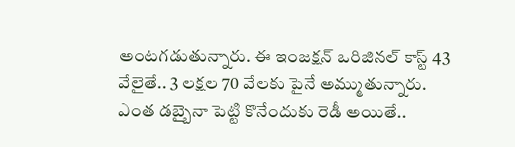అంటగడుతున్నారు. ఈ ఇంజక్షన్ ఒరిజినల్ కాస్ట్ 43 వేలైతే.. 3 లక్షల 70 వేలకు పైనే అమ్ముతున్నారు.
ఎంత డబ్బైనా పెట్టి కొనేందుకు రెడీ అయితే..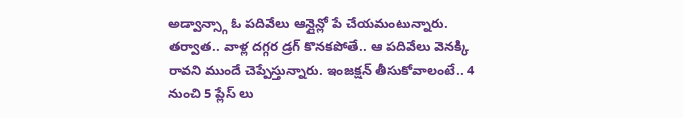అడ్వాన్స్గా ఓ పదివేలు ఆన్లైన్లో పే చేయమంటున్నారు. తర్వాత.. వాళ్ల దగ్గర డ్రగ్ కొనకపోతే.. ఆ పదివేలు వెనక్కి రావని ముందే చెప్పేస్తున్నారు. ఇంజక్షన్ తీసుకోవాలంటే.. 4 నుంచి 5 ప్లేస్ లు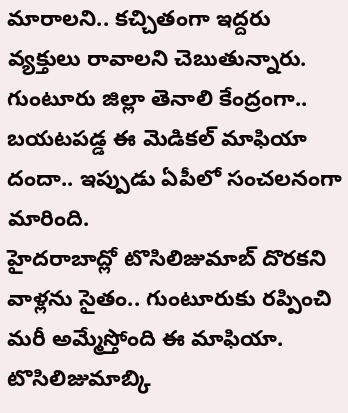మారాలని.. కచ్చితంగా ఇద్దరు వ్యక్తులు రావాలని చెబుతున్నారు. గుంటూరు జిల్లా తెనాలి కేంద్రంగా.. బయటపడ్డ ఈ మెడికల్ మాఫియా దందా.. ఇప్పుడు ఏపీలో సంచలనంగా మారింది.
హైదరాబాద్లో టొసిలిజుమాబ్ దొరకని వాళ్లను సైతం.. గుంటూరుకు రప్పించి మరీ అమ్మేస్తోంది ఈ మాఫియా. టొసిలిజుమాబ్కి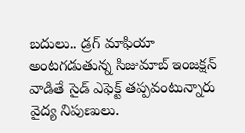బదులు.. డ్రగ్ మాఫియా అంటగడుతున్న సిజుమాబ్ ఇంజక్షన్ వాడితే సైడ్ ఎఫెక్ట్ తప్పవంటున్నారు వైద్య నిపుణులు.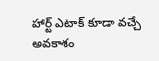హార్ట్ ఎటాక్ కూడా వచ్చే అవకాశం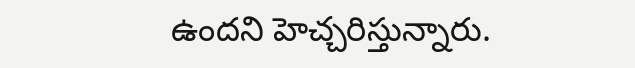ఉందని హెచ్చరిస్తున్నారు.